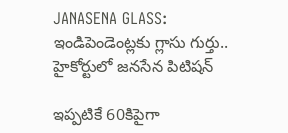JANASENA GLASS: ఇండిపెండెంట్లకు గ్లాసు గుర్తు.. హైకోర్టులో జనసేన పిటిషన్

ఇప్పటికే 60కిపైగా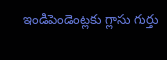ఇండిపెండెంట్లకు గ్లాసు గుర్తు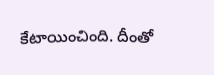కేటాయించింది. దీంతో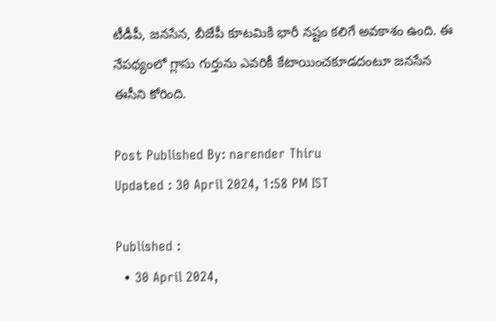టీడీపీ, జనసేన, బీజేపీ కూటమికి భారీ నష్టం కలిగే అవకాశం ఉంది. ఈ నేపథ్యంలో గ్లాసు గుర్తును ఎవరికీ కేటాయించకూడదంటూ జనసేన ఈసీని కోరింది.

Post Published By: narender Thiru
Updated : 30 April 2024, 1:58 PM IST

Published :
  • 30 April 2024,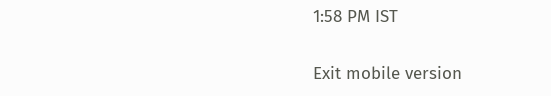1:58 PM IST

Exit mobile version